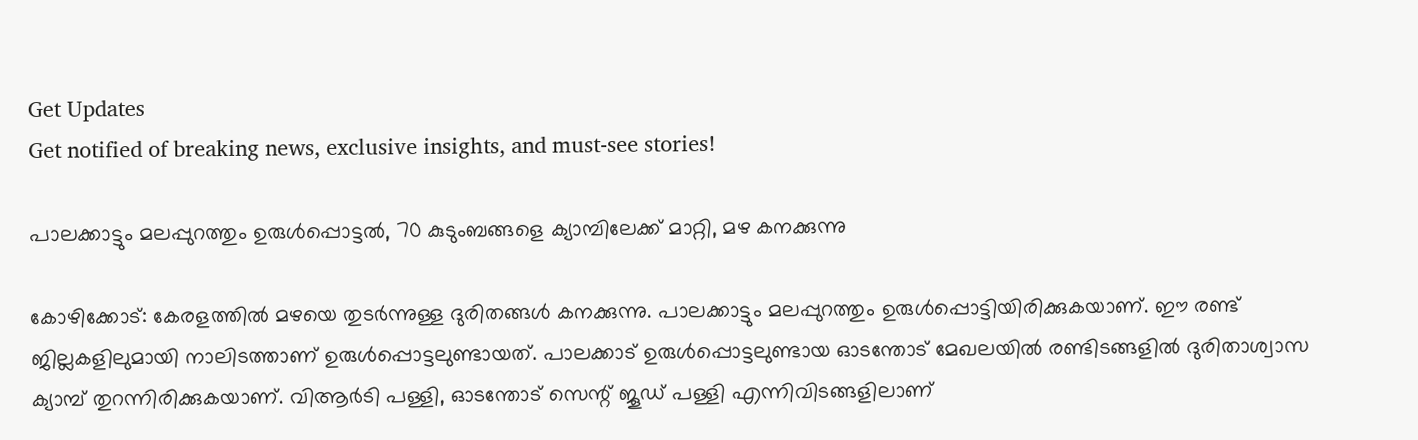Get Updates
Get notified of breaking news, exclusive insights, and must-see stories!

പാലക്കാട്ടും മലപ്പുറത്തും ഉരുള്‍പ്പൊട്ടല്‍, 70 കുടുംബങ്ങളെ ക്യാമ്പിലേക്ക് മാറ്റി, മഴ കനക്കുന്നു

കോഴിക്കോട്: കേരളത്തില്‍ മഴയെ തുടര്‍ന്നുള്ള ദുരിതങ്ങള്‍ കനക്കുന്നു. പാലക്കാട്ടും മലപ്പുറത്തും ഉരുള്‍പ്പൊട്ടിയിരിക്കുകയാണ്. ഈ രണ്ട് ജില്ലകളിലുമായി നാലിടത്താണ് ഉരുള്‍പ്പൊട്ടലുണ്ടായത്. പാലക്കാട് ഉരുള്‍പ്പൊട്ടലുണ്ടായ ഓടന്തോട് മേഖലയില്‍ രണ്ടിടങ്ങളില്‍ ദുരിതാശ്വാസ ക്യാമ്പ് തുറന്നിരിക്കുകയാണ്. വിആര്‍ടി പള്ളി, ഓടന്തോട് സെന്റ് ജൂഡ് പള്ളി എന്നിവിടങ്ങളിലാണ്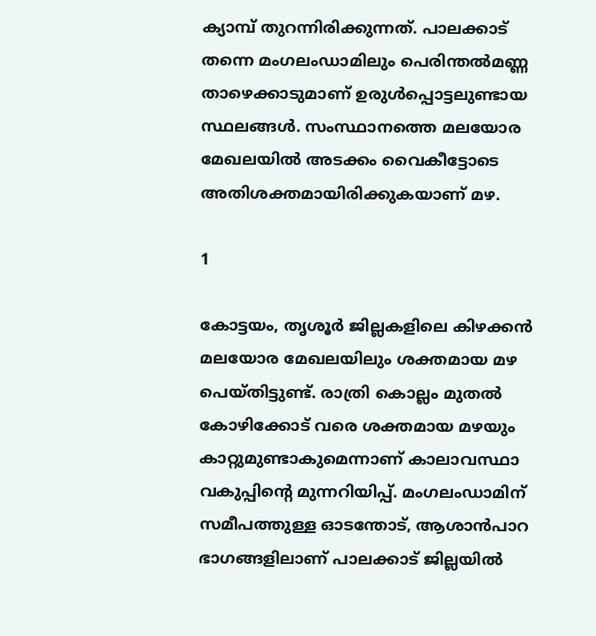ക്യാമ്പ് തുറന്നിരിക്കുന്നത്. പാലക്കാട് തന്നെ മംഗലംഡാമിലും പെരിന്തല്‍മണ്ണ താഴെക്കാടുമാണ് ഉരുള്‍പ്പൊട്ടലുണ്ടായ സ്ഥലങ്ങള്‍. സംസ്ഥാനത്തെ മലയോര മേഖലയില്‍ അടക്കം വൈകീട്ടോടെ അതിശക്തമായിരിക്കുകയാണ് മഴ.

1

കോട്ടയം, തൃശൂര്‍ ജില്ലകളിലെ കിഴക്കന്‍ മലയോര മേഖലയിലും ശക്തമായ മഴ പെയ്തിട്ടുണ്ട്. രാത്രി കൊല്ലം മുതല്‍ കോഴിക്കോട് വരെ ശക്തമായ മഴയും കാറ്റുമുണ്ടാകുമെന്നാണ് കാലാവസ്ഥാ വകുപ്പിന്റെ മുന്നറിയിപ്പ്. മംഗലംഡാമിന് സമീപത്തുള്ള ഓടന്തോട്, ആശാന്‍പാറ ഭാഗങ്ങളിലാണ് പാലക്കാട് ജില്ലയില്‍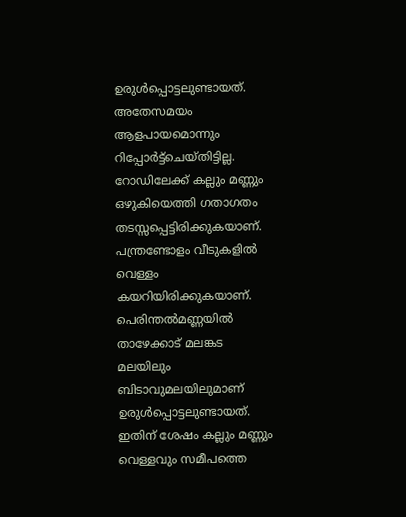ഉരുള്‍പ്പൊട്ടലുണ്ടായത്. അതേസമയം ആളപായമൊന്നും റിപ്പോര്‍ട്ട്‌ചെയ്തിട്ടില്ല. റോഡിലേക്ക് കല്ലും മണ്ണും ഒഴുകിയെത്തി ഗതാഗതം തടസ്സപ്പെട്ടിരിക്കുകയാണ്. പന്ത്രണ്ടോളം വീടുകളില്‍ വെള്ളം കയറിയിരിക്കുകയാണ്. പെരിന്തല്‍മണ്ണയില്‍ താഴേക്കാട് മലങ്കട മലയിലും ബിടാവുമലയിലുമാണ് ഉരുള്‍പ്പൊട്ടലുണ്ടായത്. ഇതിന് ശേഷം കല്ലും മണ്ണും വെള്ളവും സമീപത്തെ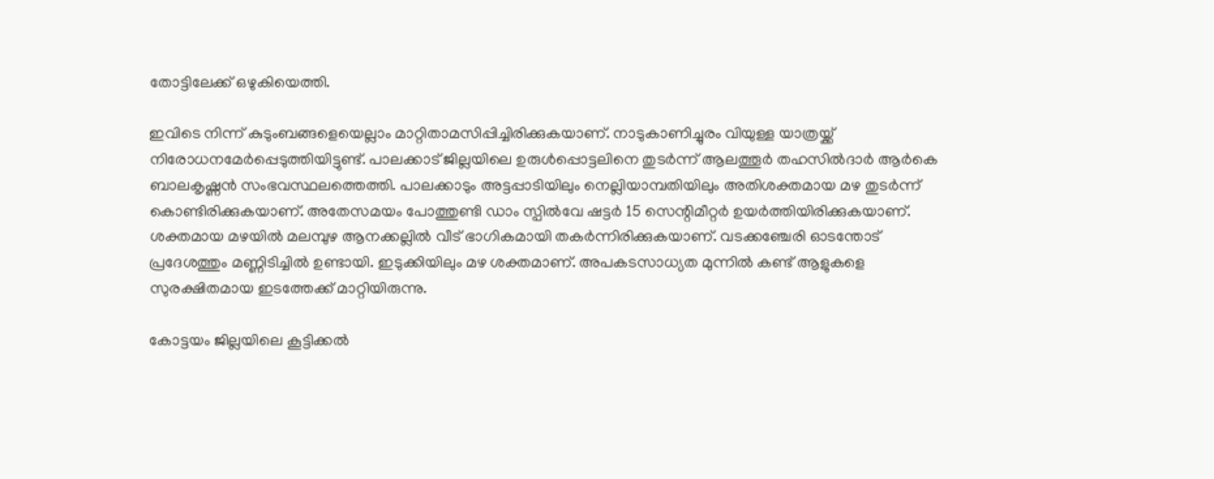തോട്ടിലേക്ക് ഒഴുകിയെത്തി.

ഇവിടെ നിന്ന് കുടുംബങ്ങളെയെല്ലാം മാറ്റിതാമസിപ്പിച്ചിരിക്കുകയാണ്. നാടുകാണിച്ചുരം വിയുള്ള യാത്രയ്ക്ക് നിരോധനമേര്‍പ്പെടുത്തിയിട്ടുണ്ട്. പാലക്കാട് ജില്ലയിലെ ഉരുള്‍പ്പൊട്ടലിനെ തുടര്‍ന്ന് ആലത്തൂര്‍ തഹസില്‍ദാര്‍ ആര്‍കെ ബാലകൃഷ്ണന്‍ സംഭവസ്ഥലത്തെത്തി. പാലക്കാടും അട്ടപ്പാടിയിലും നെല്ലിയാമ്പതിയിലും അതിശക്തമായ മഴ തുടര്‍ന്ന് കൊണ്ടിരിക്കുകയാണ്. അതേസമയം പോത്തുണ്ടി ഡാം സ്പില്‍വേ ഷട്ടര്‍ 15 സെന്റിമീറ്റര്‍ ഉയര്‍ത്തിയിരിക്കുകയാണ്. ശക്തമായ മഴയില്‍ മലമ്പുഴ ആനക്കല്ലില്‍ വീട് ഭാഗികമായി തകര്‍ന്നിരിക്കുകയാണ്. വടക്കഞ്ചേരി ഓടന്തോട് പ്രദേശത്തും മണ്ണിടിച്ചില്‍ ഉണ്ടായി. ഇടുക്കിയിലും മഴ ശക്തമാണ്. അപകടസാധ്യത മുന്നില്‍ കണ്ട് ആളുകളെ സുരക്ഷിതമായ ഇടത്തേക്ക് മാറ്റിയിരുന്നു.

കോട്ടയം ജില്ലയിലെ കൂട്ടിക്കല്‍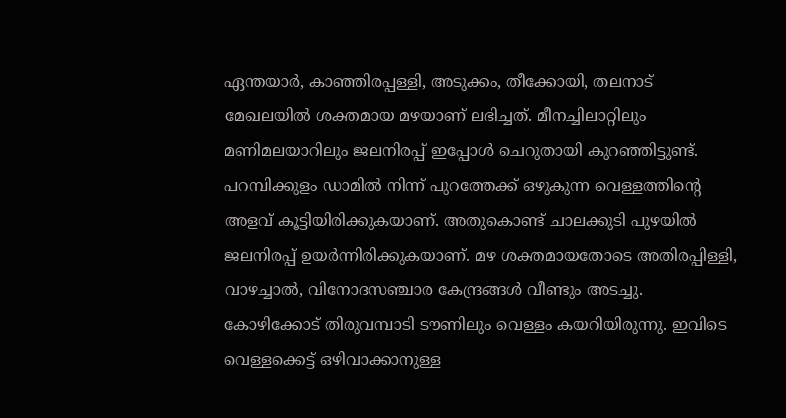ഏന്തയാര്‍, കാഞ്ഞിരപ്പള്ളി, അടുക്കം, തീക്കോയി, തലനാട് മേഖലയില്‍ ശക്തമായ മഴയാണ് ലഭിച്ചത്. മീനച്ചിലാറ്റിലും മണിമലയാറിലും ജലനിരപ്പ് ഇപ്പോള്‍ ചെറുതായി കുറഞ്ഞിട്ടുണ്ട്. പറമ്പിക്കുളം ഡാമില്‍ നിന്ന് പുറത്തേക്ക് ഒഴുകുന്ന വെള്ളത്തിന്റെ അളവ് കൂട്ടിയിരിക്കുകയാണ്. അതുകൊണ്ട് ചാലക്കുടി പുഴയില്‍ ജലനിരപ്പ് ഉയര്‍ന്നിരിക്കുകയാണ്. മഴ ശക്തമായതോടെ അതിരപ്പിള്ളി, വാഴച്ചാല്‍, വിനോദസഞ്ചാര കേന്ദ്രങ്ങള്‍ വീണ്ടും അടച്ചു. കോഴിക്കോട് തിരുവമ്പാടി ടൗണിലും വെള്ളം കയറിയിരുന്നു. ഇവിടെ വെള്ളക്കെട്ട് ഒഴിവാക്കാനുള്ള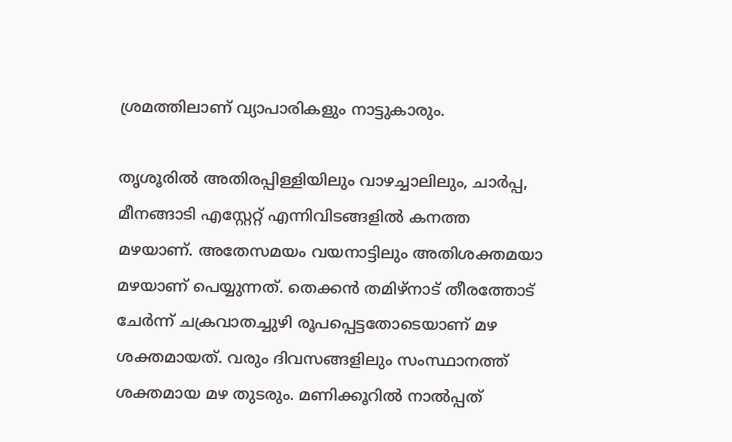ശ്രമത്തിലാണ് വ്യാപാരികളും നാട്ടുകാരും.

തൃശൂരില്‍ അതിരപ്പിള്ളിയിലും വാഴച്ചാലിലും, ചാര്‍പ്പ, മീനങ്ങാടി എസ്റ്റേറ്റ് എന്നിവിടങ്ങളില്‍ കനത്ത മഴയാണ്. അതേസമയം വയനാട്ടിലും അതിശക്തമയാ മഴയാണ് പെയ്യുന്നത്. തെക്കന്‍ തമിഴ്‌നാട് തീരത്തോട് ചേര്‍ന്ന് ചക്രവാതച്ചുഴി രൂപപ്പെട്ടതോടെയാണ് മഴ ശക്തമായത്. വരും ദിവസങ്ങളിലും സംസ്ഥാനത്ത് ശക്തമായ മഴ തുടരും. മണിക്കൂറില്‍ നാല്‍പ്പത്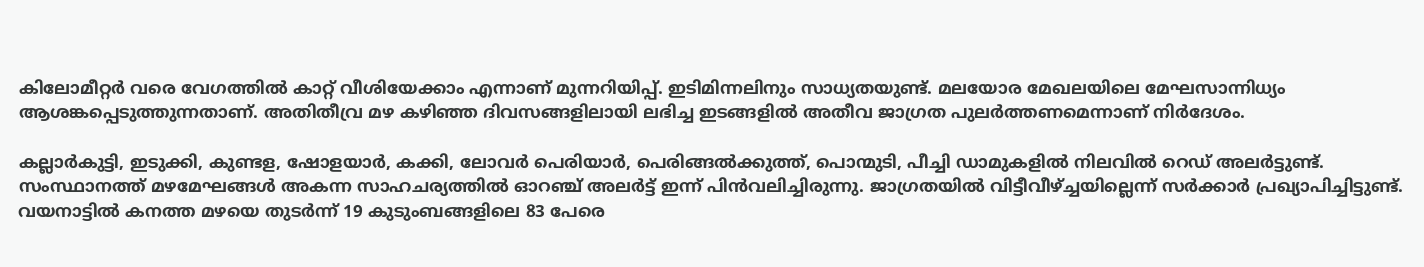കിലോമീറ്റര്‍ വരെ വേഗത്തില്‍ കാറ്റ് വീശിയേക്കാം എന്നാണ് മുന്നറിയിപ്പ്. ഇടിമിന്നലിനും സാധ്യതയുണ്ട്. മലയോര മേഖലയിലെ മേഘസാന്നിധ്യം ആശങ്കപ്പെടുത്തുന്നതാണ്. അതിതീവ്ര മഴ കഴിഞ്ഞ ദിവസങ്ങളിലായി ലഭിച്ച ഇടങ്ങളില്‍ അതീവ ജാഗ്രത പുലര്‍ത്തണമെന്നാണ് നിര്‍ദേശം.

കല്ലാര്‍കുട്ടി, ഇടുക്കി, കുണ്ടള, ഷോളയാര്‍, കക്കി, ലോവര്‍ പെരിയാര്‍, പെരിങ്ങല്‍ക്കുത്ത്, പൊന്മുടി, പീച്ചി ഡാമുകളില്‍ നിലവില്‍ റെഡ് അലര്‍ട്ടുണ്ട്. സംസ്ഥാനത്ത് മഴമേഘങ്ങള്‍ അകന്ന സാഹചര്യത്തില്‍ ഓറഞ്ച് അലര്‍ട്ട് ഇന്ന് പിന്‍വലിച്ചിരുന്നു. ജാഗ്രതയില്‍ വിട്ടീവീഴ്ച്ചയില്ലെന്ന് സര്‍ക്കാര്‍ പ്രഖ്യാപിച്ചിട്ടുണ്ട്. വയനാട്ടില്‍ കനത്ത മഴയെ തുടര്‍ന്ന് 19 കുടുംബങ്ങളിലെ 83 പേരെ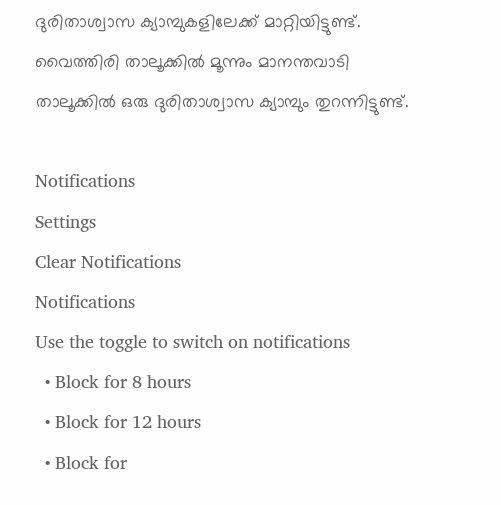ദുരിതാശ്വാസ ക്യാമ്പുകളിലേക്ക് മാറ്റിയിട്ടുണ്ട്. വൈത്തിരി താലൂക്കില്‍ മൂന്നും മാനന്തവാടി താലൂക്കില്‍ ഒരു ദുരിതാശ്വാസ ക്യാമ്പും തുറന്നിട്ടുണ്ട്.

Notifications
Settings
Clear Notifications
Notifications
Use the toggle to switch on notifications
  • Block for 8 hours
  • Block for 12 hours
  • Block for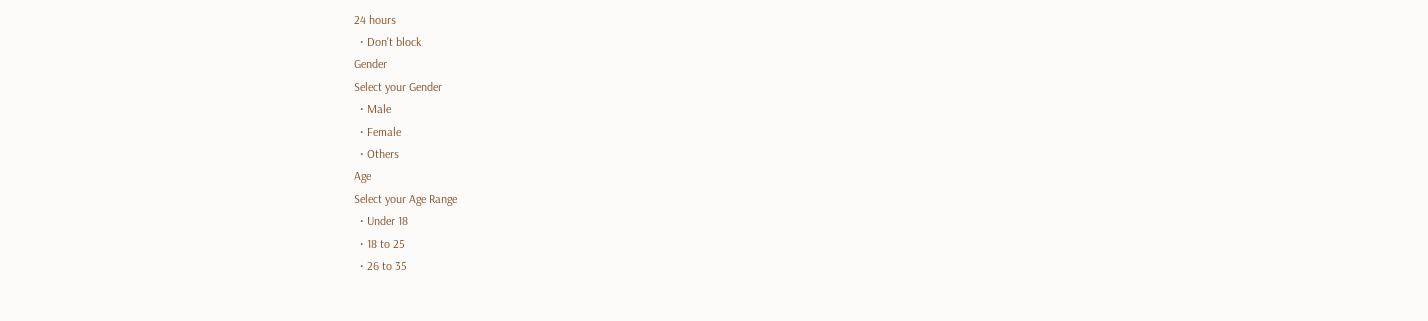24 hours
  • Don't block
Gender
Select your Gender
  • Male
  • Female
  • Others
Age
Select your Age Range
  • Under 18
  • 18 to 25
  • 26 to 35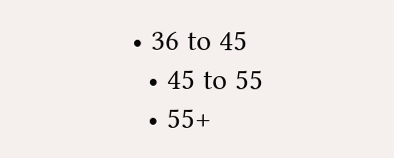• 36 to 45
  • 45 to 55
  • 55+